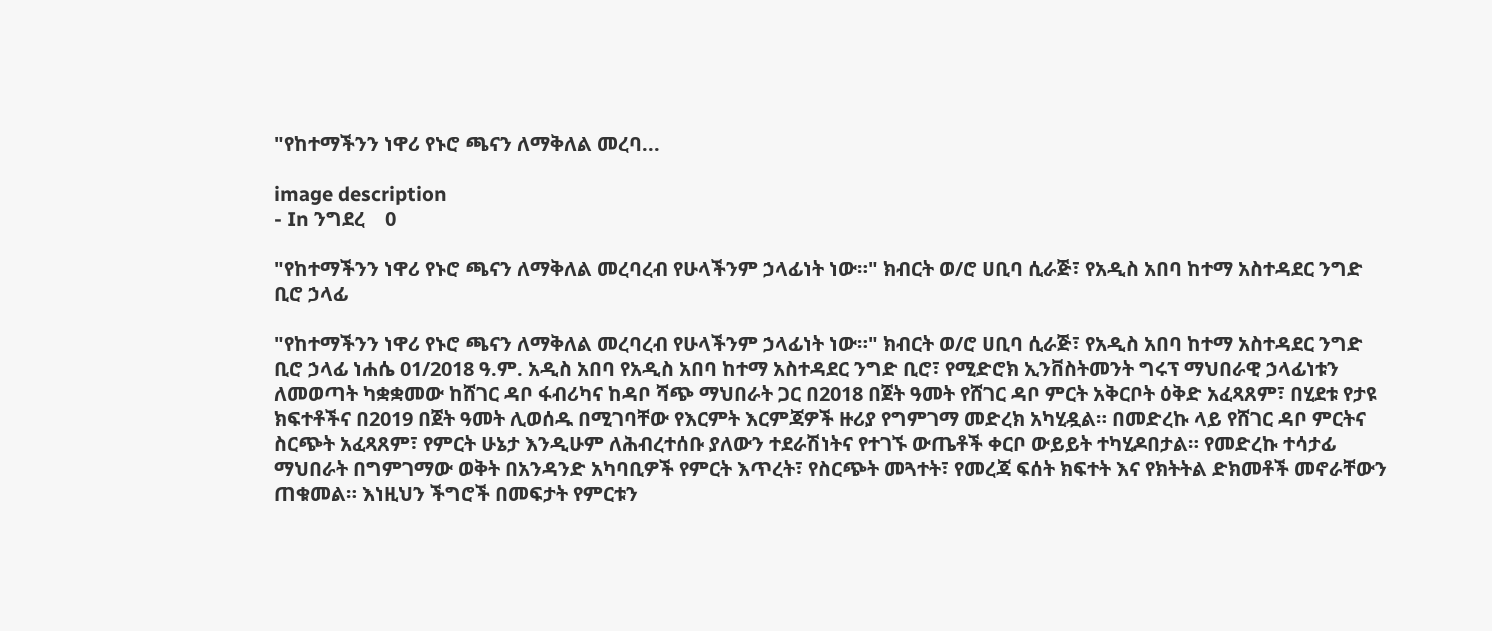"የከተማችንን ነዋሪ የኑሮ ጫናን ለማቅለል መረባ...

image description
- In ንግደረ    0

"የከተማችንን ነዋሪ የኑሮ ጫናን ለማቅለል መረባረብ የሁላችንም ኃላፊነት ነው።" ክብርት ወ/ሮ ሀቢባ ሲራጅ፣ የአዲስ አበባ ከተማ አስተዳደር ንግድ ቢሮ ኃላፊ

"የከተማችንን ነዋሪ የኑሮ ጫናን ለማቅለል መረባረብ የሁላችንም ኃላፊነት ነው።" ክብርት ወ/ሮ ሀቢባ ሲራጅ፣ የአዲስ አበባ ከተማ አስተዳደር ንግድ ቢሮ ኃላፊ ነሐሴ 01/2018 ዓ.ም. አዲስ አበባ የአዲስ አበባ ከተማ አስተዳደር ንግድ ቢሮ፣ የሚድሮክ ኢንቨስትመንት ግሩፕ ማህበራዊ ኃላፊነቱን ለመወጣት ካቋቋመው ከሸገር ዳቦ ፋብሪካና ከዳቦ ሻጭ ማህበራት ጋር በ2018 በጀት ዓመት የሸገር ዳቦ ምርት አቅርቦት ዕቅድ አፈጻጸም፣ በሂደቱ የታዩ ክፍተቶችና በ2019 በጀት ዓመት ሊወሰዱ በሚገባቸው የእርምት እርምጃዎች ዙሪያ የግምገማ መድረክ አካሂዷል። በመድረኩ ላይ የሸገር ዳቦ ምርትና ስርጭት አፈጻጸም፣ የምርት ሁኔታ እንዲሁም ለሕብረተሰቡ ያለውን ተደራሽነትና የተገኙ ውጤቶች ቀርቦ ውይይት ተካሂዶበታል። የመድረኩ ተሳታፊ ማህበራት በግምገማው ወቅት በአንዳንድ አካባቢዎች የምርት እጥረት፣ የስርጭት መጓተት፣ የመረጃ ፍሰት ክፍተት እና የክትትል ድክመቶች መኖራቸውን ጠቁመል። እነዚህን ችግሮች በመፍታት የምርቱን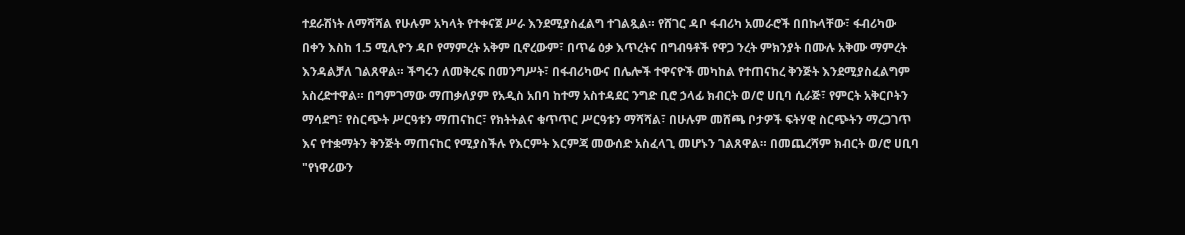ተደራሽነት ለማሻሻል የሁሉም አካላት የተቀናጀ ሥራ እንደሚያስፈልግ ተገልጿል። የሸገር ዳቦ ፋብሪካ አመራሮች በበኩላቸው፣ ፋብሪካው በቀን እስከ 1.5 ሚሊዮን ዳቦ የማምረት አቅም ቢኖረውም፣ በጥሬ ዕቃ እጥረትና በግብዓቶች የዋጋ ንረት ምክንያት በሙሉ አቅሙ ማምረት እንዳልቻለ ገልጸዋል። ችግሩን ለመቅረፍ በመንግሥት፣ በፋብሪካውና በሌሎች ተዋናዮች መካከል የተጠናከረ ቅንጅት እንደሚያስፈልግም አስረድተዋል። በግምገማው ማጠቃለያም የአዲስ አበባ ከተማ አስተዳደር ንግድ ቢሮ ኃላፊ ክብርት ወ/ሮ ሀቢባ ሲራጅ፣ የምርት አቅርቦትን ማሳደግ፣ የስርጭት ሥርዓቱን ማጠናከር፣ የክትትልና ቁጥጥር ሥርዓቱን ማሻሻል፣ በሁሉም መሸጫ ቦታዎች ፍትሃዊ ስርጭትን ማረጋገጥ እና የተቋማትን ቅንጅት ማጠናከር የሚያስችሉ የእርምት እርምጃ መውሰድ አስፈላጊ መሆኑን ገልጸዋል። በመጨረሻም ክብርት ወ/ሮ ሀቢባ "የነዋሪውን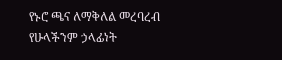የኑሮ ጫና ለማቅለል መረባረብ የሁላችንም ኃላፊነት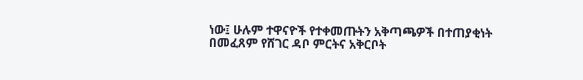ነው፤ ሁሉም ተዋናዮች የተቀመጡትን አቅጣጫዎች በተጠያቂነት በመፈጸም የሸገር ዳቦ ምርትና አቅርቦት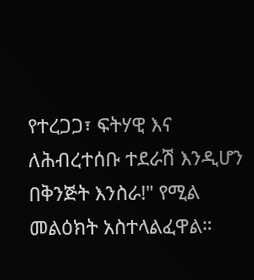የተረጋጋ፣ ፍትሃዊ እና ለሕብረተሰቡ ተደራሽ እንዲሆን በቅንጅት እንስራ!" የሚል መልዕክት አስተላልፈዋል።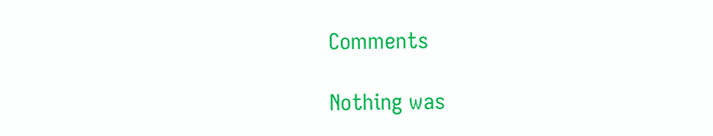Comments

Nothing was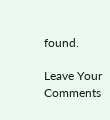found.

Leave Your Comments